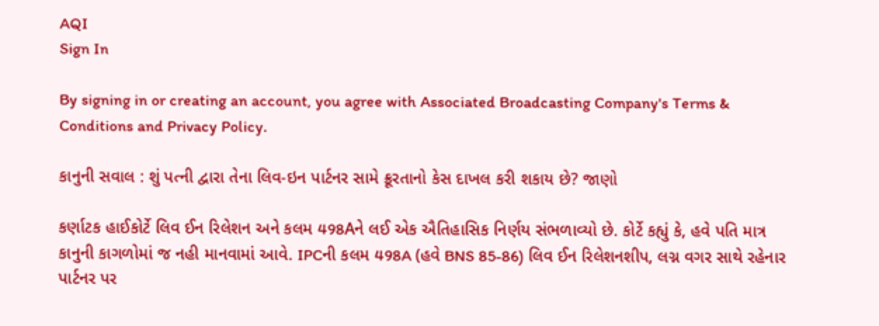AQI
Sign In

By signing in or creating an account, you agree with Associated Broadcasting Company's Terms & Conditions and Privacy Policy.

કાનુની સવાલ : શું પત્ની દ્વારા તેના લિવ-ઇન પાર્ટનર સામે ક્રૂરતાનો કેસ દાખલ કરી શકાય છે? જાણો

કર્ણાટક હાઈકોર્ટે લિવ ઈન રિલેશન અને કલમ 498Aને લઈ એક ઐતિહાસિક નિર્ણય સંભળાવ્યો છે. કોર્ટે કહ્યું કે, હવે પતિ માત્ર કાનુની કાગળોમાં જ નહી માનવામાં આવે. IPCની કલમ 498A (હવે BNS 85-86) લિવ ઈન રિલેશનશીપ, લગ્ન વગર સાથે રહેનાર પાર્ટનર પર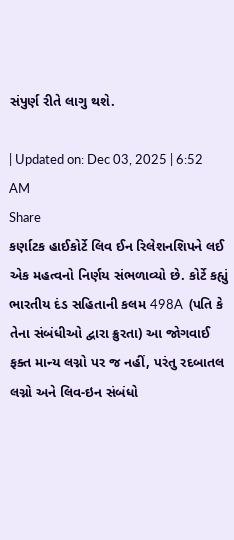સંપુર્ણ રીતે લાગુ થશે.

| Updated on: Dec 03, 2025 | 6:52 AM
Share
કર્ણાટક હાઈકોર્ટે લિવ ઈન રિલેશનશિપને લઈ એક મહત્વનો નિર્ણય સંભળાવ્યો છે. કોર્ટે કહ્યું ભારતીય દંડ સહિતાની કલમ 498A  (પતિ કે તેના સંબંધીઓ દ્વારા ક્રુરતા) આ જોગવાઈ ફક્ત માન્ય લગ્નો પર જ નહીં, પરંતુ રદબાતલ લગ્નો અને લિવ-ઇન સંબંધો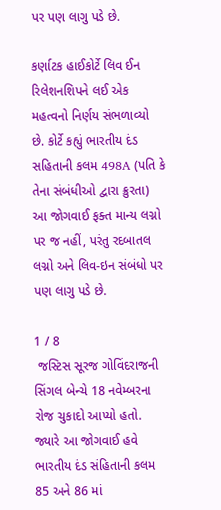પર પણ લાગુ પડે છે.

કર્ણાટક હાઈકોર્ટે લિવ ઈન રિલેશનશિપને લઈ એક મહત્વનો નિર્ણય સંભળાવ્યો છે. કોર્ટે કહ્યું ભારતીય દંડ સહિતાની કલમ 498A (પતિ કે તેના સંબંધીઓ દ્વારા ક્રુરતા) આ જોગવાઈ ફક્ત માન્ય લગ્નો પર જ નહીં, પરંતુ રદબાતલ લગ્નો અને લિવ-ઇન સંબંધો પર પણ લાગુ પડે છે.

1 / 8
 જસ્ટિસ સૂરજ ગોવિંદરાજની સિંગલ બેન્ચે 18 નવેમ્બરના રોજ ચુકાદો આપ્યો હતો. જ્યારે આ જોગવાઈ હવે ભારતીય દંડ સંહિતાની કલમ 85 અને 86 માં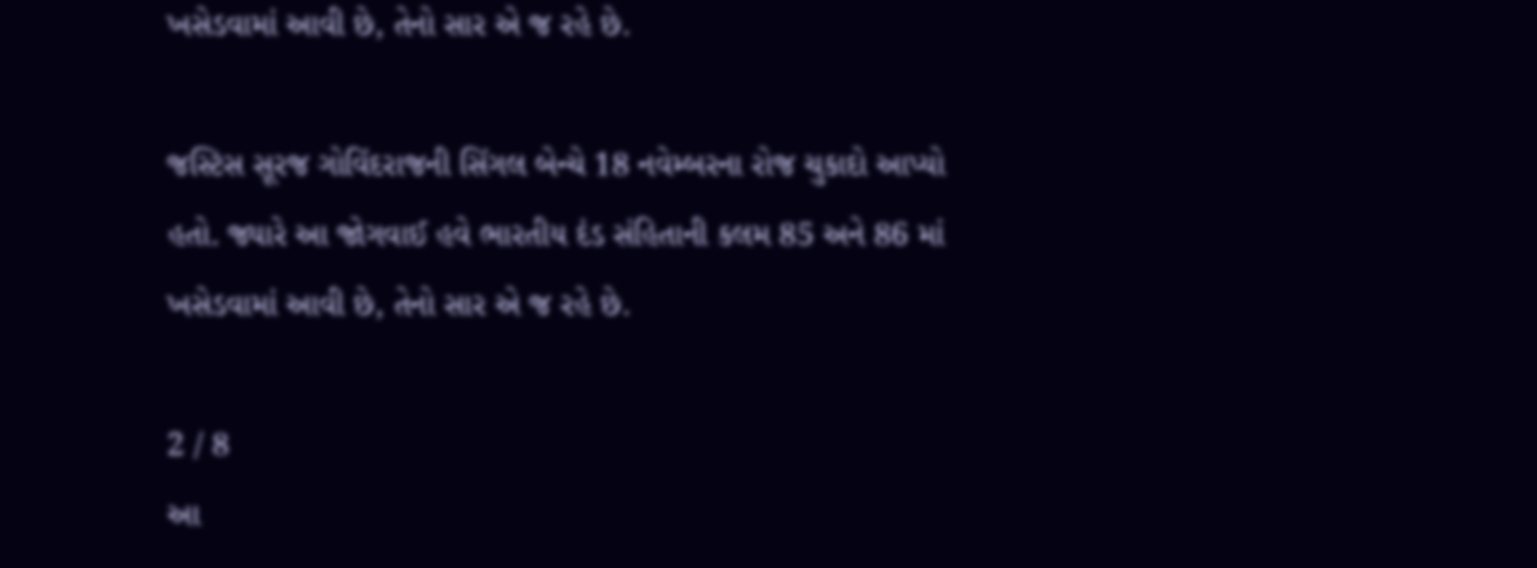ખસેડવામાં આવી છે, તેનો સાર એ જ રહે છે.

જસ્ટિસ સૂરજ ગોવિંદરાજની સિંગલ બેન્ચે 18 નવેમ્બરના રોજ ચુકાદો આપ્યો હતો. જ્યારે આ જોગવાઈ હવે ભારતીય દંડ સંહિતાની કલમ 85 અને 86 માં ખસેડવામાં આવી છે, તેનો સાર એ જ રહે છે.

2 / 8
આ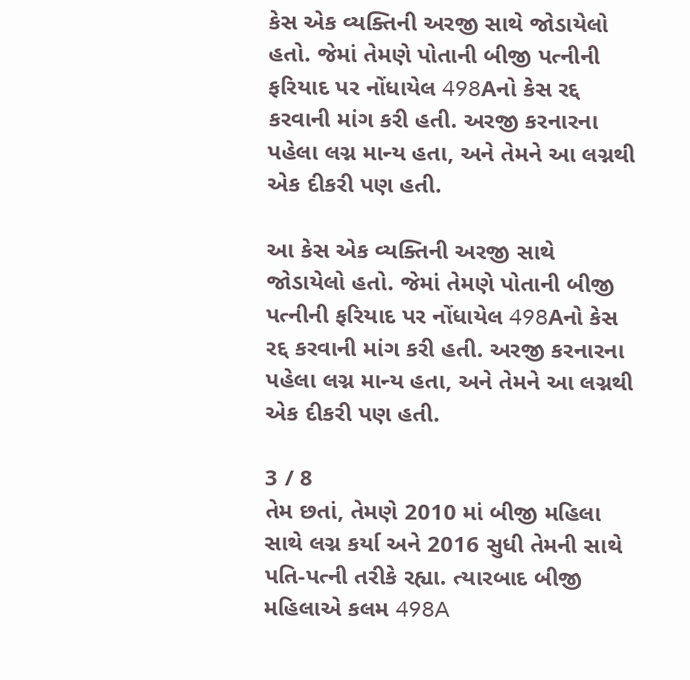કેસ એક વ્યક્તિની અરજી સાથે જોડાયેલો હતો. જેમાં તેમણે પોતાની બીજી પત્નીની ફરિયાદ પર નોંધાયેલ 498Aનો કેસ રદ્દ કરવાની માંગ કરી હતી. અરજી કરનારના પહેલા લગ્ન માન્ય હતા, અને તેમને આ લગ્નથી એક દીકરી પણ હતી.

આ કેસ એક વ્યક્તિની અરજી સાથે જોડાયેલો હતો. જેમાં તેમણે પોતાની બીજી પત્નીની ફરિયાદ પર નોંધાયેલ 498Aનો કેસ રદ્દ કરવાની માંગ કરી હતી. અરજી કરનારના પહેલા લગ્ન માન્ય હતા, અને તેમને આ લગ્નથી એક દીકરી પણ હતી.

3 / 8
તેમ છતાં, તેમણે 2010 માં બીજી મહિલા સાથે લગ્ન કર્યા અને 2016 સુધી તેમની સાથે પતિ-પત્ની તરીકે રહ્યા. ત્યારબાદ બીજી મહિલાએ કલમ 498A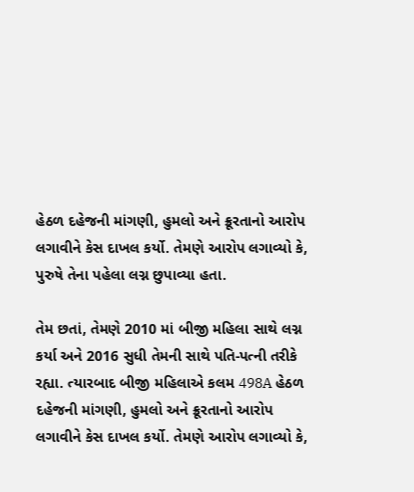હેઠળ દહેજની માંગણી, હુમલો અને ક્રૂરતાનો આરોપ લગાવીને કેસ દાખલ કર્યો. તેમણે આરોપ લગાવ્યો કે, પુરુષે તેના પહેલા લગ્ન છુપાવ્યા હતા.

તેમ છતાં, તેમણે 2010 માં બીજી મહિલા સાથે લગ્ન કર્યા અને 2016 સુધી તેમની સાથે પતિ-પત્ની તરીકે રહ્યા. ત્યારબાદ બીજી મહિલાએ કલમ 498A હેઠળ દહેજની માંગણી, હુમલો અને ક્રૂરતાનો આરોપ લગાવીને કેસ દાખલ કર્યો. તેમણે આરોપ લગાવ્યો કે,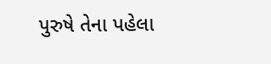પુરુષે તેના પહેલા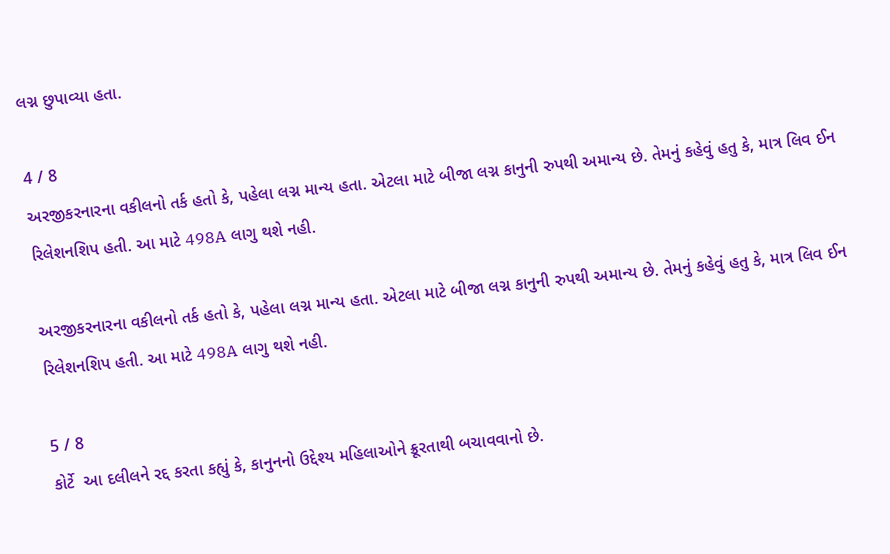લગ્ન છુપાવ્યા હતા.

4 / 8
અરજીકરનારના વકીલનો તર્ક હતો કે, પહેલા લગ્ન માન્ય હતા. એટલા માટે બીજા લગ્ન કાનુની રુપથી અમાન્ય છે. તેમનું કહેવું હતુ કે, માત્ર લિવ ઈન રિલેશનશિપ હતી. આ માટે 498A લાગુ થશે નહી.

અરજીકરનારના વકીલનો તર્ક હતો કે, પહેલા લગ્ન માન્ય હતા. એટલા માટે બીજા લગ્ન કાનુની રુપથી અમાન્ય છે. તેમનું કહેવું હતુ કે, માત્ર લિવ ઈન રિલેશનશિપ હતી. આ માટે 498A લાગુ થશે નહી.

5 / 8
કોર્ટે  આ દલીલને રદ્દ કરતા કહ્યું કે, કાનુનનો ઉદ્દેશ્ય મહિલાઓને ક્રૂરતાથી બચાવવાનો છે.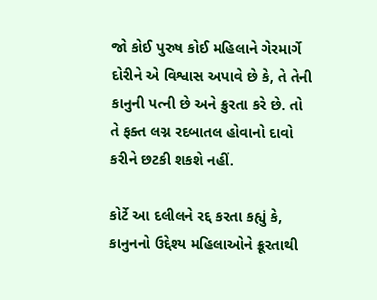જો કોઈ પુરુષ કોઈ મહિલાને ગેરમાર્ગે દોરીને એ વિશ્વાસ અપાવે છે કે, તે તેની કાનુની પત્ની છે અને ક્રુરતા કરે છે. તો તે ફક્ત લગ્ન રદબાતલ હોવાનો દાવો કરીને છટકી શકશે નહીં.

કોર્ટે આ દલીલને રદ્દ કરતા કહ્યું કે, કાનુનનો ઉદ્દેશ્ય મહિલાઓને ક્રૂરતાથી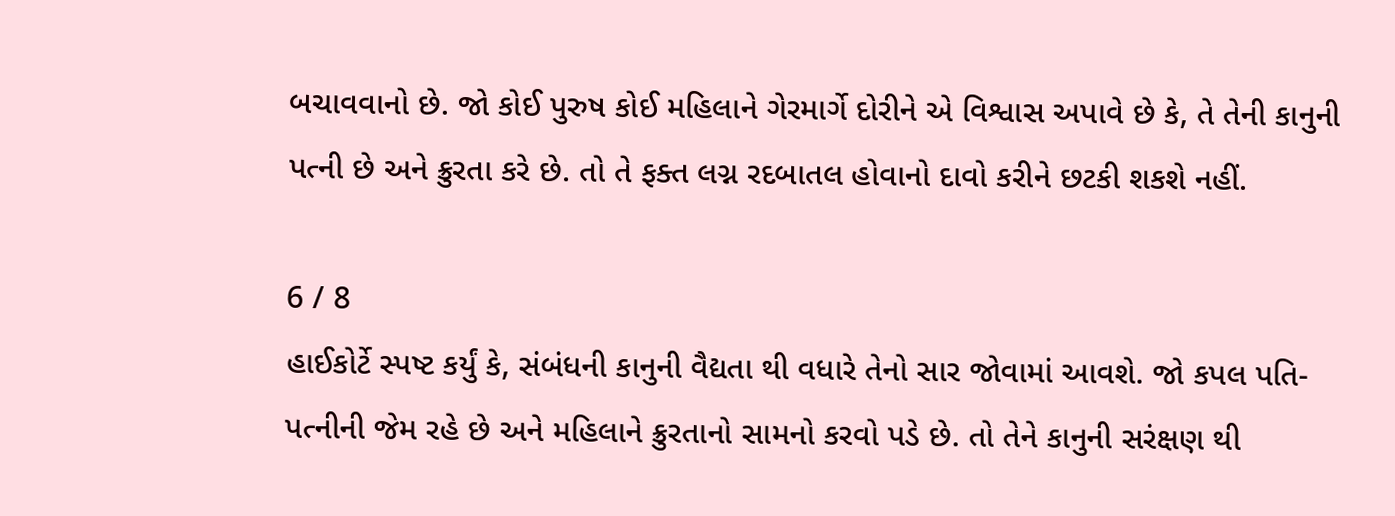બચાવવાનો છે. જો કોઈ પુરુષ કોઈ મહિલાને ગેરમાર્ગે દોરીને એ વિશ્વાસ અપાવે છે કે, તે તેની કાનુની પત્ની છે અને ક્રુરતા કરે છે. તો તે ફક્ત લગ્ન રદબાતલ હોવાનો દાવો કરીને છટકી શકશે નહીં.

6 / 8
હાઈકોર્ટે સ્પષ્ટ કર્યું કે, સંબંધની કાનુની વૈદ્યતા થી વધારે તેનો સાર જોવામાં આવશે. જો કપલ પતિ-પત્નીની જેમ રહે છે અને મહિલાને ક્રુરતાનો સામનો કરવો પડે છે. તો તેને કાનુની સરંક્ષણ થી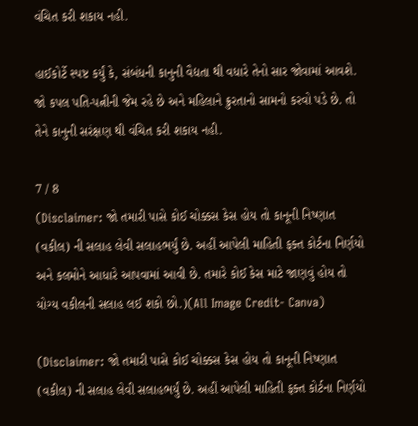વંચિત કરી શકાય નહી.

હાઈકોર્ટે સ્પષ્ટ કર્યું કે, સંબંધની કાનુની વૈદ્યતા થી વધારે તેનો સાર જોવામાં આવશે. જો કપલ પતિ-પત્નીની જેમ રહે છે અને મહિલાને ક્રુરતાનો સામનો કરવો પડે છે. તો તેને કાનુની સરંક્ષણ થી વંચિત કરી શકાય નહી.

7 / 8
(Disclaimer: જો તમારી પાસે કોઈ ચોક્કસ કેસ હોય તો કાનૂની નિષ્ણાત (વકીલ) ની સલાહ લેવી સલાહભર્યું છે. અહીં આપેલી માહિતી ફક્ત કોર્ટના નિર્ણયો અને કલમોને આધારે આપવામાં આવી છે. તમારે કોઈ કેસ માટે જાણવું હોય તો યોગ્ય વકીલની સલાહ લઈ શકો છો.)(All Image Credit- Canva)

(Disclaimer: જો તમારી પાસે કોઈ ચોક્કસ કેસ હોય તો કાનૂની નિષ્ણાત (વકીલ) ની સલાહ લેવી સલાહભર્યું છે. અહીં આપેલી માહિતી ફક્ત કોર્ટના નિર્ણયો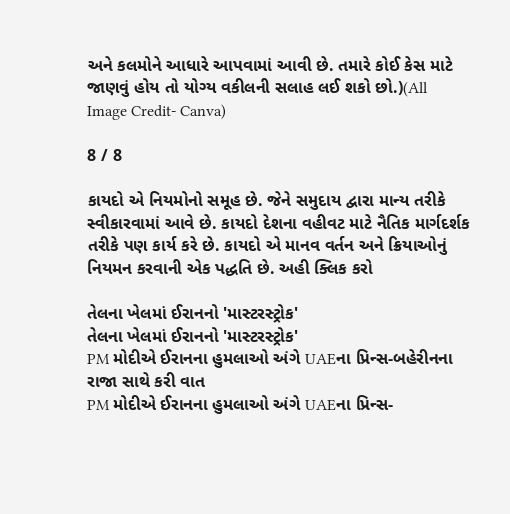અને કલમોને આધારે આપવામાં આવી છે. તમારે કોઈ કેસ માટે જાણવું હોય તો યોગ્ય વકીલની સલાહ લઈ શકો છો.)(All Image Credit- Canva)

8 / 8

કાયદો એ નિયમોનો સમૂહ છે. જેને સમુદાય દ્વારા માન્ય તરીકે સ્વીકારવામાં આવે છે. કાયદો દેશના વહીવટ માટે નૈતિક માર્ગદર્શક તરીકે પણ કાર્ય કરે છે. કાયદો એ માનવ વર્તન અને ક્રિયાઓનું નિયમન કરવાની એક પદ્ધતિ છે. અહી ક્લિક કરો

તેલના ખેલમાં ઈરાનનો 'માસ્ટરસ્ટ્રોક'
તેલના ખેલમાં ઈરાનનો 'માસ્ટરસ્ટ્રોક'
PM મોદીએ ઈરાનના હુમલાઓ અંગે UAEના પ્રિન્સ-બહેરીનના રાજા સાથે કરી વાત
PM મોદીએ ઈરાનના હુમલાઓ અંગે UAEના પ્રિન્સ-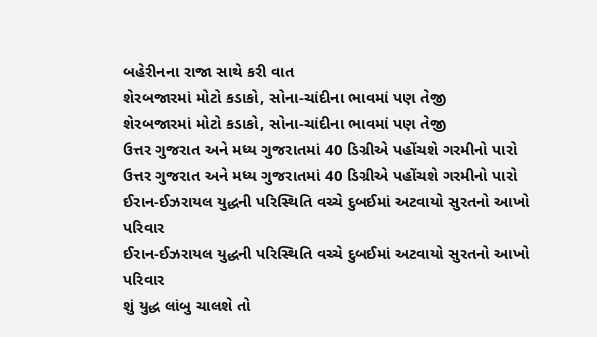બહેરીનના રાજા સાથે કરી વાત
શેરબજારમાં મોટો કડાકો, સોના-ચાંદીના ભાવમાં પણ તેજી
શેરબજારમાં મોટો કડાકો, સોના-ચાંદીના ભાવમાં પણ તેજી
ઉત્તર ગુજરાત અને મધ્ય ગુજરાતમાં 40 ડિગ્રીએ પહોંચશે ગરમીનો પારો
ઉત્તર ગુજરાત અને મધ્ય ગુજરાતમાં 40 ડિગ્રીએ પહોંચશે ગરમીનો પારો
ઈરાન-ઈઝરાયલ યુદ્ધની પરિસ્થિતિ વચ્ચે દુબઈમાં અટવાયો સુરતનો આખો પરિવાર
ઈરાન-ઈઝરાયલ યુદ્ધની પરિસ્થિતિ વચ્ચે દુબઈમાં અટવાયો સુરતનો આખો પરિવાર
શું યુદ્ધ લાંબુ ચાલશે તો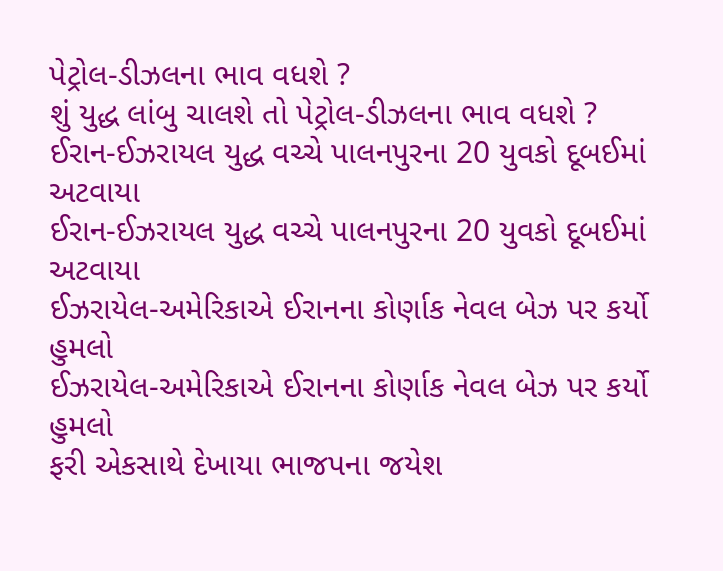પેટ્રોલ-ડીઝલના ભાવ વધશે ?
શું યુદ્ધ લાંબુ ચાલશે તો પેટ્રોલ-ડીઝલના ભાવ વધશે ?
ઈરાન-ઈઝરાયલ યુદ્ધ વચ્ચે પાલનપુરના 20 યુવકો દૂબઈમાં અટવાયા
ઈરાન-ઈઝરાયલ યુદ્ધ વચ્ચે પાલનપુરના 20 યુવકો દૂબઈમાં અટવાયા
ઈઝરાયેલ-અમેરિકાએ ઈરાનના કોર્ણાક નેવલ બેઝ પર કર્યો હુમલો
ઈઝરાયેલ-અમેરિકાએ ઈરાનના કોર્ણાક નેવલ બેઝ પર કર્યો હુમલો
ફરી એકસાથે દેખાયા ભાજપના જયેશ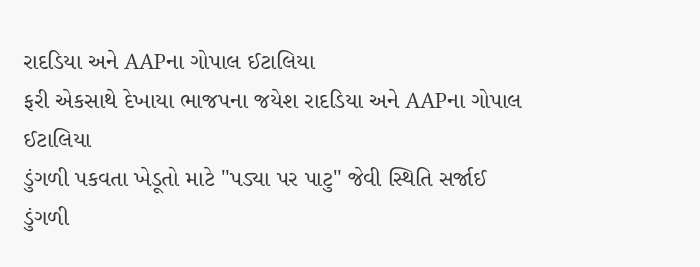રાદડિયા અને AAPના ગોપાલ ઈટાલિયા
ફરી એકસાથે દેખાયા ભાજપના જયેશ રાદડિયા અને AAPના ગોપાલ ઈટાલિયા
ડુંગળી પકવતા ખેડૂતો માટે "પડ્યા પર પાટુ" જેવી સ્થિતિ સર્જાઈ
ડુંગળી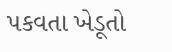પકવતા ખેડૂતો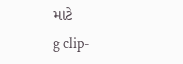માટે
g clip-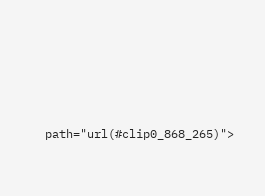path="url(#clip0_868_265)">